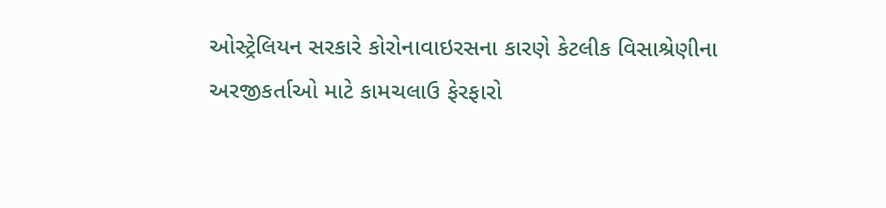ઓસ્ટ્રેલિયન સરકારે કોરોનાવાઇરસના કારણે કેટલીક વિસાશ્રેણીના અરજીકર્તાઓ માટે કામચલાઉ ફેરફારો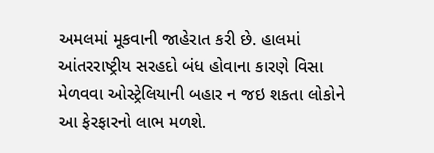અમલમાં મૂકવાની જાહેરાત કરી છે. હાલમાં આંતરરાષ્ટ્રીય સરહદો બંધ હોવાના કારણે વિસા મેળવવા ઓસ્ટ્રેલિયાની બહાર ન જઇ શકતા લોકોને આ ફેરફારનો લાભ મળશે.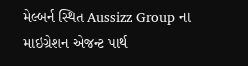મેલ્બર્ન સ્થિત Aussizz Group ના માઇગ્રેશન એજન્ટ પાર્થ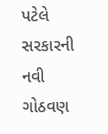પટેલે સરકારની નવી ગોઠવણ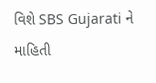વિશે SBS Gujarati ને માહિતી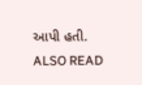આપી હતી.
ALSO READ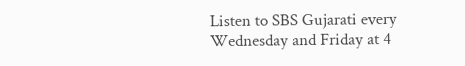Listen to SBS Gujarati every Wednesday and Friday at 4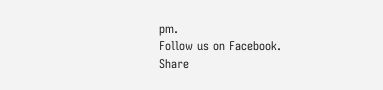pm.
Follow us on Facebook.
Share